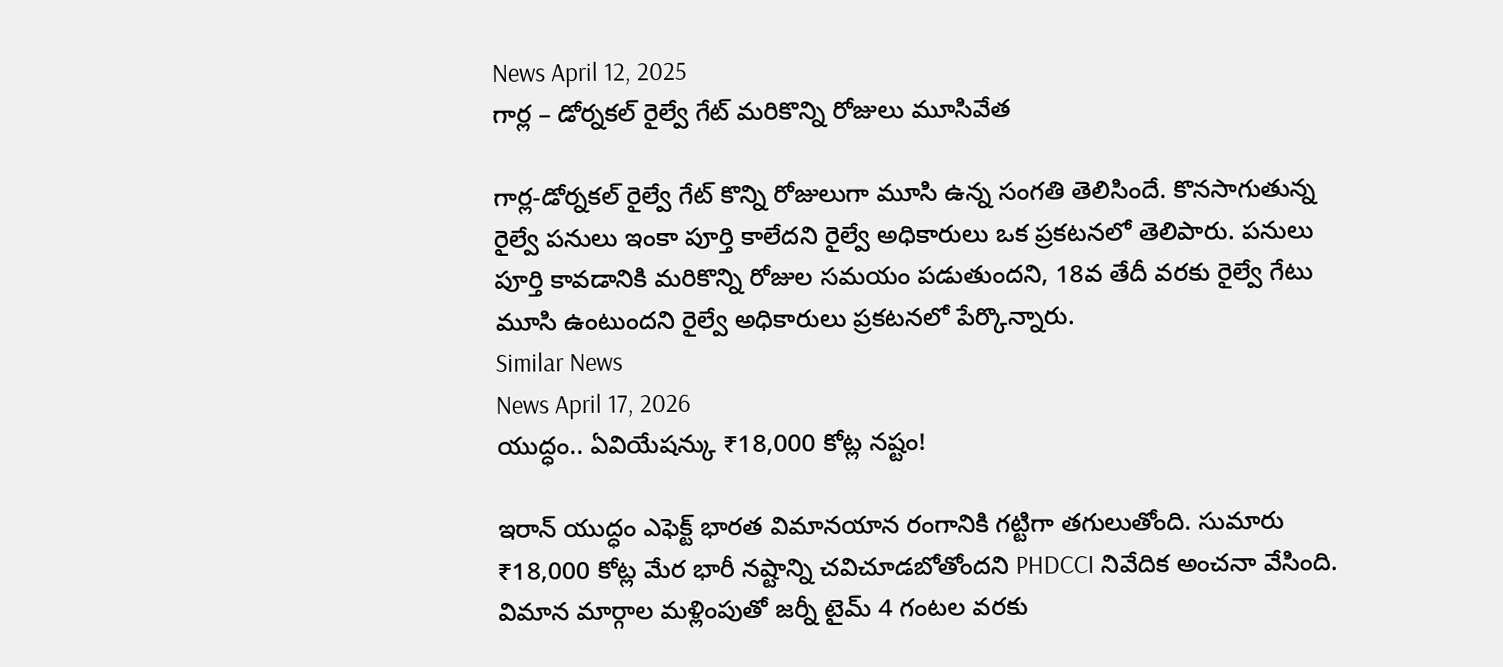News April 12, 2025
గార్ల – డోర్నకల్ రైల్వే గేట్ మరికొన్ని రోజులు మూసివేత

గార్ల-డోర్నకల్ రైల్వే గేట్ కొన్ని రోజులుగా మూసి ఉన్న సంగతి తెలిసిందే. కొనసాగుతున్న రైల్వే పనులు ఇంకా పూర్తి కాలేదని రైల్వే అధికారులు ఒక ప్రకటనలో తెలిపారు. పనులు పూర్తి కావడానికి మరికొన్ని రోజుల సమయం పడుతుందని, 18వ తేదీ వరకు రైల్వే గేటు మూసి ఉంటుందని రైల్వే అధికారులు ప్రకటనలో పేర్కొన్నారు.
Similar News
News April 17, 2026
యుద్ధం.. ఏవియేషన్కు ₹18,000 కోట్ల నష్టం!

ఇరాన్ యుద్ధం ఎఫెక్ట్ భారత విమానయాన రంగానికి గట్టిగా తగులుతోంది. సుమారు ₹18,000 కోట్ల మేర భారీ నష్టాన్ని చవిచూడబోతోందని PHDCCI నివేదిక అంచనా వేసింది. విమాన మార్గాల మళ్లింపుతో జర్నీ టైమ్ 4 గంటల వరకు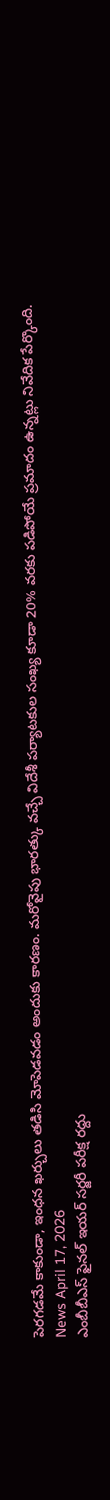పెరగడమే కాకుండా, ఇంధన ఖర్చులు తడిసి మోపెడవడం అందుకు కారణం. మరోవైపు భారత్కు వచ్చే విదేశీ పర్యాటకుల సంఖ్య కూడా 20% వరకు పడిపోయే ప్రమాదం ఉన్నట్లు నివేదిక పేర్కొంది.
News April 17, 2026
ఎంబీబీఎస్ ఫైనల్ ఇయర్ సర్జరీ పరీక్ష రద్దు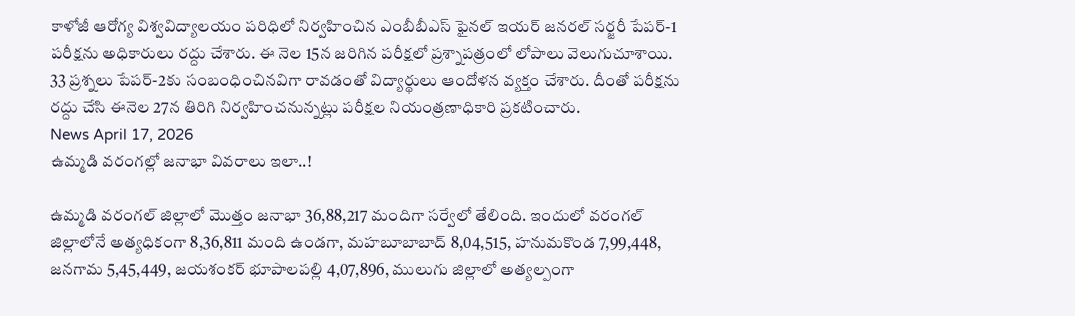కాళోజీ ఆరోగ్య విశ్వవిద్యాలయం పరిధిలో నిర్వహించిన ఎంబీబీఎస్ ఫైనల్ ఇయర్ జనరల్ సర్జరీ పేపర్-1 పరీక్షను అధికారులు రద్దు చేశారు. ఈ నెల 15న జరిగిన పరీక్షలో ప్రశ్నాపత్రంలో లోపాలు వెలుగుచూశాయి. 33 ప్రశ్నలు పేపర్-2కు సంబంధించినవిగా రావడంతో విద్యార్థులు ఆందోళన వ్యక్తం చేశారు. దీంతో పరీక్షను రద్దు చేసి ఈనెల 27న తిరిగి నిర్వహించనున్నట్లు పరీక్షల నియంత్రణాధికారి ప్రకటించారు.
News April 17, 2026
ఉమ్మడి వరంగల్లో జనాభా వివరాలు ఇలా..!

ఉమ్మడి వరంగల్ జిల్లాలో మొత్తం జనాభా 36,88,217 మందిగా సర్వేలో తేలింది. ఇందులో వరంగల్ జిల్లాలోనే అత్యధికంగా 8,36,811 మంది ఉండగా, మహబూబాబాద్ 8,04,515, హనుమకొండ 7,99,448, జనగామ 5,45,449, జయశంకర్ భూపాలపల్లి 4,07,896, ములుగు జిల్లాలో అత్యల్పంగా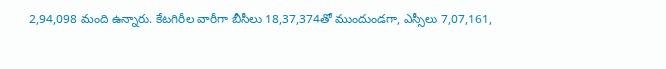2,94,098 మంది ఉన్నారు. కేటగిరీల వారీగా బీసీలు 18,37,374తో ముందుండగా, ఎస్సీలు 7,07,161,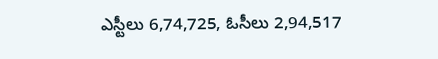ఎస్టీలు 6,74,725, ఓసీలు 2,94,517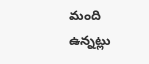మంది ఉన్నట్లు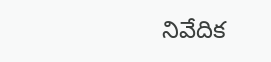నివేదిక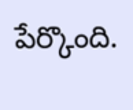పేర్కొంది.